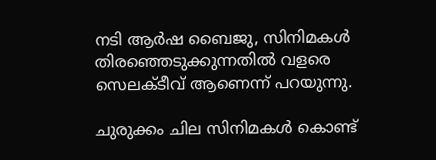നടി ആർഷ ബൈജു, സിനിമകൾ തിരഞ്ഞെടുക്കുന്നതിൽ വളരെ സെലക്ടീവ് ആണെന്ന് പറയുന്നു.

ചുരുക്കം ചില സിനിമകൾ കൊണ്ട്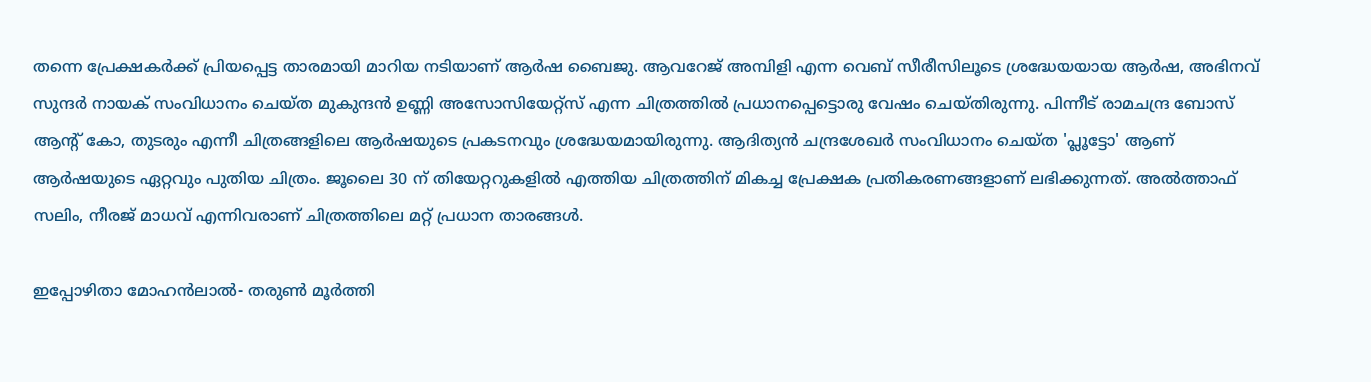തന്നെ പ്രേക്ഷകർക്ക് പ്രിയപ്പെട്ട താരമായി മാറിയ നടിയാണ് ആർഷ ബൈജു. ആവറേജ് അമ്പിളി എന്ന വെബ് സീരീസിലൂടെ ശ്രദ്ധേയയായ ആർഷ, അഭിനവ് സുന്ദർ നായക് സംവിധാനം ചെയ്ത മുകുന്ദൻ ഉണ്ണി അസോസിയേറ്റ്‌സ് എന്ന ചിത്രത്തിൽ പ്രധാനപ്പെട്ടൊരു വേഷം ചെയ്തിരുന്നു. പിന്നീട് രാമചന്ദ്ര ബോസ് ആന്റ് കോ, തുടരും എന്നീ ചിത്രങ്ങളിലെ ആർഷയുടെ പ്രകടനവും ശ്രദ്ധേയമായിരുന്നു. ആദിത്യൻ ചന്ദ്രശേഖർ സംവിധാനം ചെയ്ത 'പ്ലൂട്ടോ' ആണ് ആർഷയുടെ ഏറ്റവും പുതിയ ചിത്രം. ജൂലൈ 30 ന് തിയേറ്ററുകളിൽ എത്തിയ ചിത്രത്തിന് മികച്ച പ്രേക്ഷക പ്രതികരണങ്ങളാണ് ലഭിക്കുന്നത്. അൽത്താഫ് സലിം, നീരജ് മാധവ് എന്നിവരാണ് ചിത്രത്തിലെ മറ്റ് പ്രധാന താരങ്ങൾ.

ഇപ്പോഴിതാ മോഹൻലാൽ- തരുൺ മൂർത്തി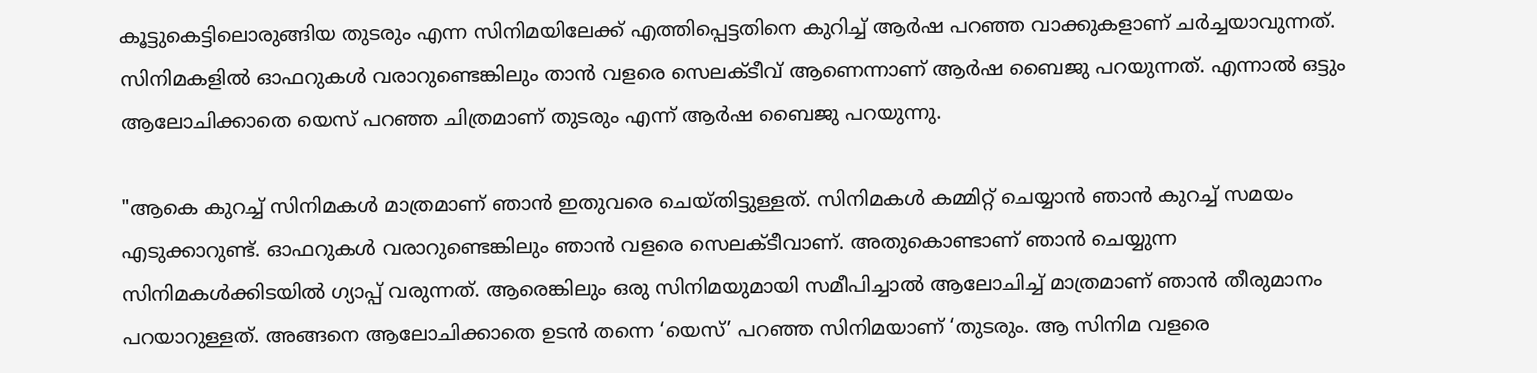കൂട്ടുകെട്ടിലൊരുങ്ങിയ തുടരും എന്ന സിനിമയിലേക്ക് എത്തിപ്പെട്ടതിനെ കുറിച്ച് ആർഷ പറഞ്ഞ വാക്കുകളാണ് ചർച്ചയാവുന്നത്. സിനിമകളിൽ ഓഫറുകൾ വരാറുണ്ടെങ്കിലും താൻ വളരെ സെലക്ടീവ് ആണെന്നാണ് ആർഷ ബൈജു പറയുന്നത്. എന്നാൽ ഒട്ടും ആലോചിക്കാതെ യെസ് പറഞ്ഞ ചിത്രമാണ് തുടരും എന്ന് ആർഷ ബൈജു പറയുന്നു.

"ആകെ കുറച്ച് സിനിമകൾ മാത്രമാണ് ഞാൻ ഇതുവരെ ചെയ്തിട്ടുള്ളത്. സിനിമകൾ കമ്മിറ്റ് ചെയ്യാൻ ഞാൻ കുറച്ച് സമയം എടുക്കാറുണ്ട്. ഓഫറുകൾ വരാറുണ്ടെങ്കിലും ഞാൻ വളരെ സെലക്ടീവാണ്. അതുകൊണ്ടാണ് ഞാൻ ചെയ്യുന്ന സിനിമകൾക്കിടയിൽ ഗ്യാപ്പ് വരുന്നത്. ആരെങ്കിലും ഒരു സിനിമയുമായി സമീപിച്ചാൽ ആലോചിച്ച് മാത്രമാണ് ഞാൻ തീരുമാനം പറയാറുള്ളത്. അങ്ങനെ ആലോചിക്കാതെ ഉടൻ തന്നെ ‘യെസ്’ പറഞ്ഞ സിനിമയാണ് ‘തുടരും. ആ സിനിമ വളരെ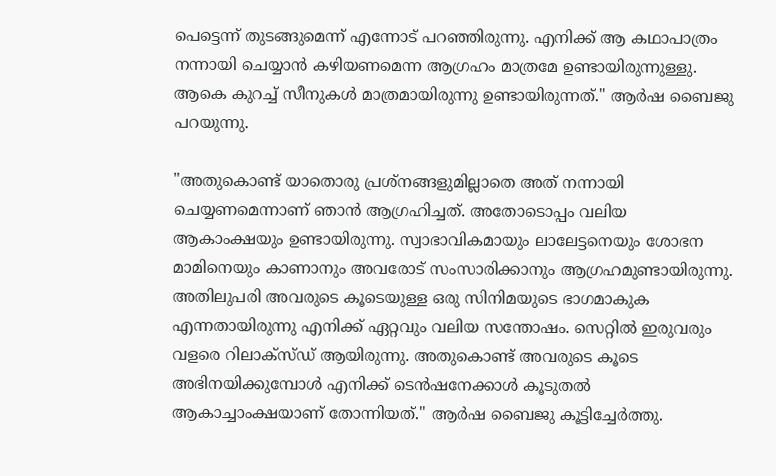പെട്ടെന്ന് തുടങ്ങുമെന്ന് എന്നോട് പറഞ്ഞിരുന്നു. എനിക്ക് ആ കഥാപാത്രം നന്നായി ചെയ്യാൻ കഴിയണമെന്ന ആഗ്രഹം മാത്രമേ ഉണ്ടായിരുന്നുള്ളു. ആകെ കുറച്ച് സീനുകൾ മാത്രമായിരുന്നു ഉണ്ടായിരുന്നത്." ആർഷ ബൈജു പറയുന്നു.

"അതുകൊണ്ട് യാതൊരു പ്രശ്നങ്ങളുമില്ലാതെ അത് നന്നായി ചെയ്യണമെന്നാണ് ഞാൻ ആഗ്രഹിച്ചത്. അതോടൊപ്പം വലിയ ആകാംക്ഷയും ഉണ്ടായിരുന്നു. സ്വാഭാവികമായും ലാലേട്ടനെയും ശോഭന മാമിനെയും കാണാനും അവരോട് സംസാരിക്കാനും ആഗ്രഹമുണ്ടായിരുന്നു. അതിലുപരി അവരുടെ കൂടെയുള്ള ഒരു സിനിമയുടെ ഭാഗമാകുക എന്നതായിരുന്നു എനിക്ക് ഏറ്റവും വലിയ സന്തോഷം. സെറ്റിൽ ഇരുവരും വളരെ റിലാക്സ്ഡ് ആയിരുന്നു. അതുകൊണ്ട് അവരുടെ കൂടെ അഭിനയിക്കുമ്പോൾ എനിക്ക് ടെൻഷനേക്കാൾ കൂടുതൽ ആകാച്ചാംക്ഷയാണ് തോന്നിയത്." ആർഷ ബൈജു കൂട്ടിച്ചേർത്തു.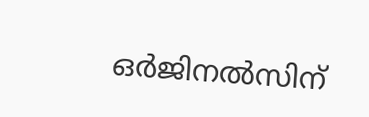ഒർജിനൽസിന്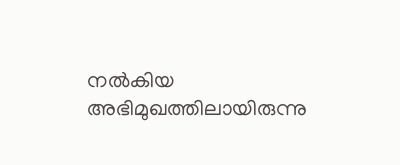നൽകിയ അഭിമുഖത്തിലായിരുന്നു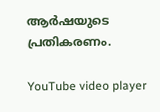ആർഷയുടെ പ്രതികരണം.

YouTube video player